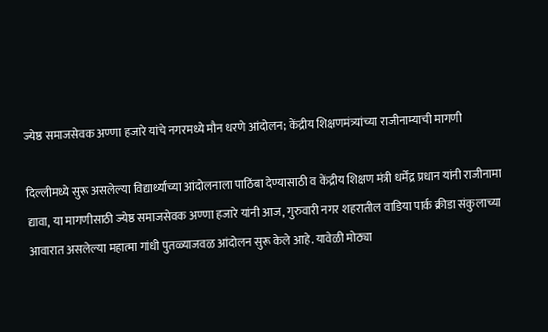ज्येष्ठ समाजसेवक अण्णा हजारे यांचे नगरमध्ये मौन धरणे आंदोलन; केंद्रीय शिक्षणमंत्र्यांच्या राजीनाम्याची मागणी

दिल्लीमध्ये सुरू असलेल्या विद्यार्थ्यांच्या आंदोलनाला पाठिंबा देण्यासाठी व केंद्रीय शिक्षण मंत्री धर्मेंद्र प्रधान यांनी राजीनामा द्यावा, या मागणीसाठी ज्येष्ठ समाजसेवक अण्णा हजारे यांनी आज, गुरुवारी नगर शहरातील वाडिया पार्क क्रीडा संकुलाच्या आवारात असलेल्या महात्मा गांधी पुतळ्याजवळ आंदोलन सुरू केले आहे. यावेळी मोठ्या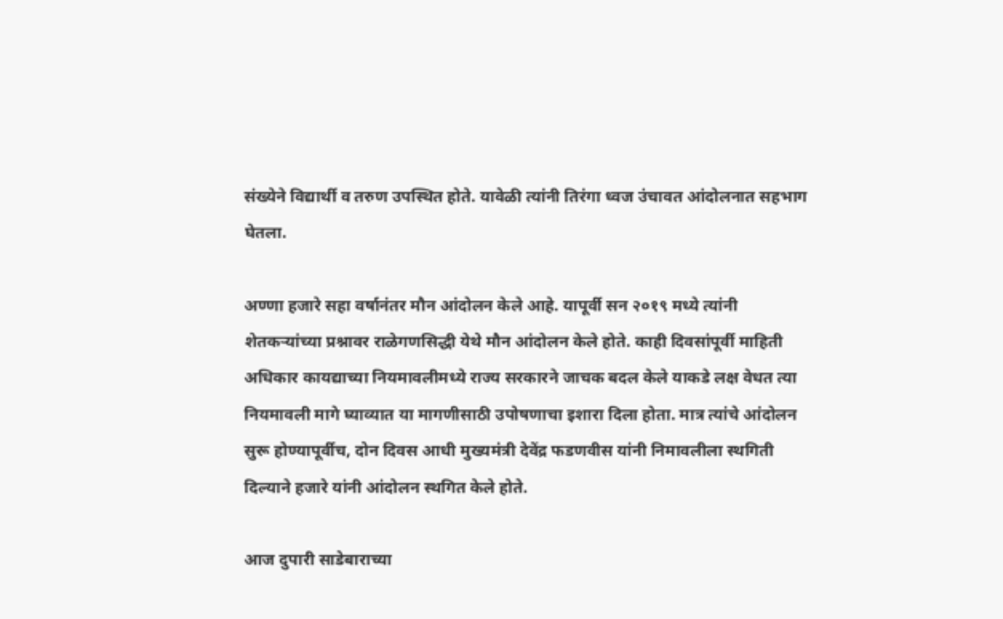संख्येने विद्यार्थी व तरुण उपस्थित होते. यावेळी त्यांनी तिरंगा ध्वज उंचावत आंदोलनात सहभाग घेतला.

अण्णा हजारे सहा वर्षानंतर मौन आंदोलन केले आहे. यापूर्वी सन २०१९ मध्ये त्यांनी शेतकऱ्यांच्या प्रश्नावर राळेगणसिद्धी येथे मौन आंदोलन केले होते. काही दिवसांपूर्वी माहिती अधिकार कायद्याच्या नियमावलीमध्ये राज्य सरकारने जाचक बदल केले याकडे लक्ष वेधत त्या नियमावली मागे घ्याव्यात या मागणीसाठी उपोषणाचा इशारा दिला होता. मात्र त्यांचे आंदोलन सुरू होण्यापूर्वीच, दोन दिवस आधी मुख्यमंत्री देवेंद्र फडणवीस यांनी निमावलीला स्थगिती दिल्याने हजारे यांनी आंदोलन स्थगित केले होते.

आज दुपारी साडेबाराच्या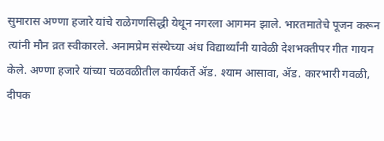सुमारास अण्णा हजारे यांचे राळेगणसिद्धी येथून नगरला आगमन झाले. भारतमातेचे पूजन करून त्यांनी मौन व्रत स्वीकारले. अनामप्रेम संस्थेच्या अंध विद्यार्थ्यांनी यावेळी देशभक्तीपर गीत गायन केले. अण्णा हजारे यांच्या चळवळीतील कार्यकर्ते ॲड. श्याम आसावा, ॲड. कारभारी गवळी, दीपक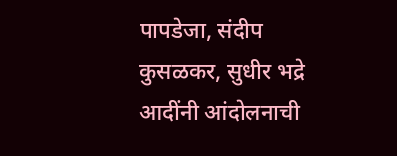पापडेजा, संदीप कुसळकर, सुधीर भद्रे आदींनी आंदोलनाची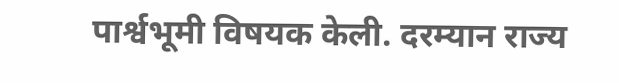पार्श्वभूमी विषयक केली. दरम्यान राज्य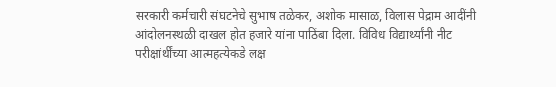सरकारी कर्मचारी संघटनेचे सुभाष तळेकर, अशोक मासाळ, विलास पेद्राम आदींनी आंदोलनस्थळी दाखल होत हजारे यांना पाठिंबा दिला. विविध विद्यार्थ्यांनी नीट परीक्षांर्थींच्या आत्महत्येकडे लक्ष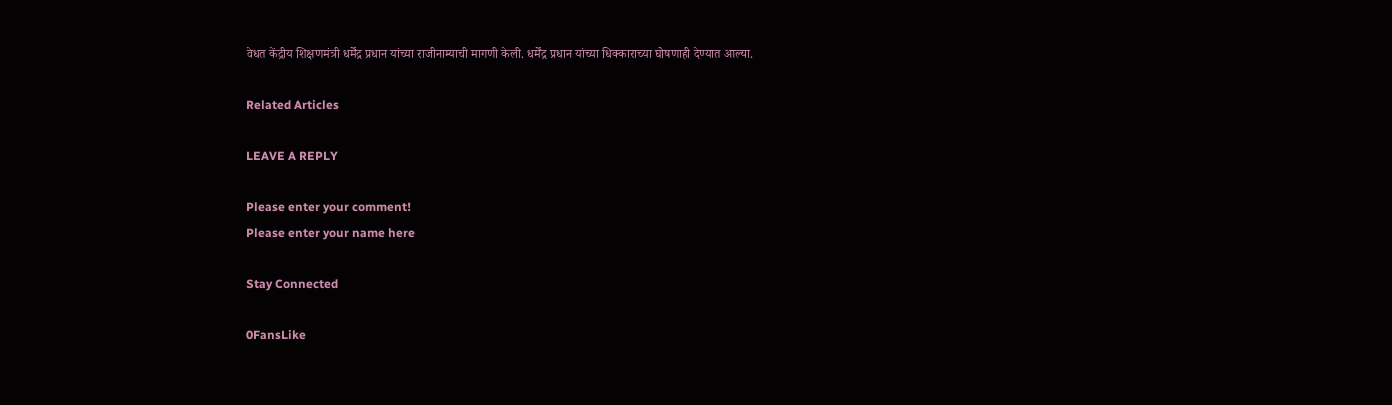वेधत केंद्रीय शिक्षणमंत्री धर्मेंद्र प्रधान यांच्या राजीनाम्याची मागणी केली. धर्मेंद्र प्रधान यांच्या धिक्काराच्या घोषणाही देण्यात आल्या.

Related Articles

LEAVE A REPLY

Please enter your comment!
Please enter your name here

Stay Connected

0FansLike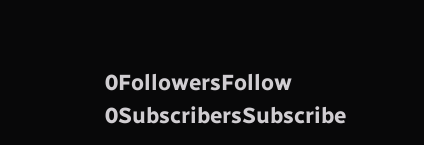0FollowersFollow
0SubscribersSubscribe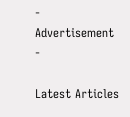- Advertisement -

Latest Articles